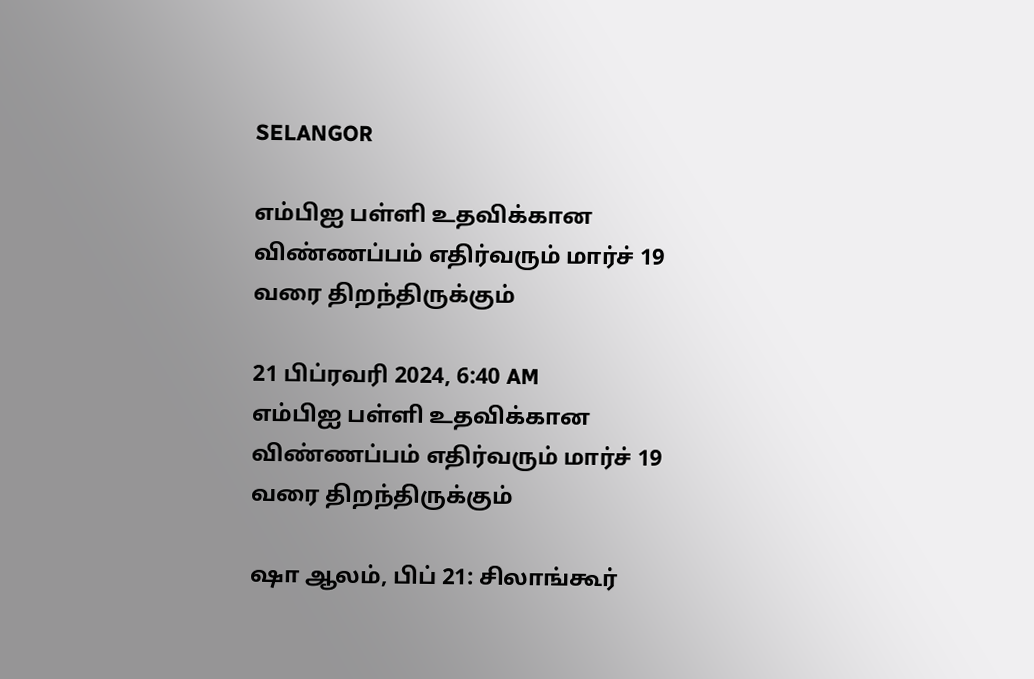SELANGOR

எம்பிஐ பள்ளி உதவிக்கான விண்ணப்பம் எதிர்வரும் மார்ச் 19 வரை திறந்திருக்கும்

21 பிப்ரவரி 2024, 6:40 AM
எம்பிஐ பள்ளி உதவிக்கான விண்ணப்பம் எதிர்வரும் மார்ச் 19 வரை திறந்திருக்கும்

ஷா ஆலம், பிப் 21: சிலாங்கூர்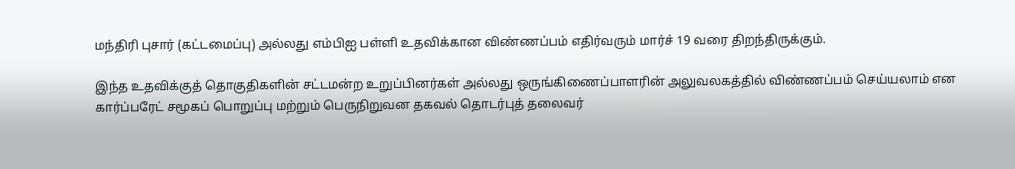மந்திரி புசார் (கட்டமைப்பு) அல்லது எம்பிஐ பள்ளி உதவிக்கான விண்ணப்பம் எதிர்வரும் மார்ச் 19 வரை திறந்திருக்கும்.

இந்த உதவிக்குத் தொகுதிகளின் சட்டமன்ற உறுப்பினர்கள் அல்லது ஒருங்கிணைப்பாளரின் அலுவலகத்தில் விண்ணப்பம் செய்யலாம் என கார்ப்பரேட் சமூகப் பொறுப்பு மற்றும் பெருநிறுவன தகவல் தொடர்புத் தலைவர்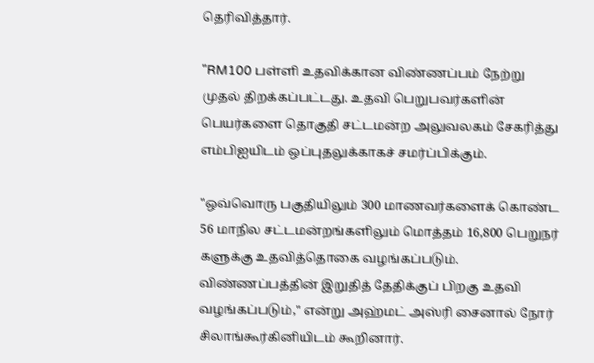தெரிவித்தார்.

"RM100 பள்ளி உதவிக்கான விண்ணப்பம் நேற்று முதல் திறக்கப்பட்டது. உதவி பெறுபவர்களின் பெயர்களை தொகுதி சட்டமன்ற அலுவலகம் சேகரித்து எம்பிஐயிடம் ஒப்புதலுக்காகச் சமர்ப்பிக்கும்.

"ஒவ்வொரு பகுதியிலும் 300 மாணவர்களைக் கொண்ட 56 மாநில சட்டமன்றங்களிலும் மொத்தம் 16,800 பெறுநர் களுக்கு உதவித்தொகை வழங்கப்படும். விண்ணப்பத்தின் இறுதித் தேதிக்குப் பிறகு உதவி வழங்கப்படும்," என்று அஹ்மட் அஸ்ரி சைனால் நோர் சிலாங்கூர்கினியிடம் கூறினார்.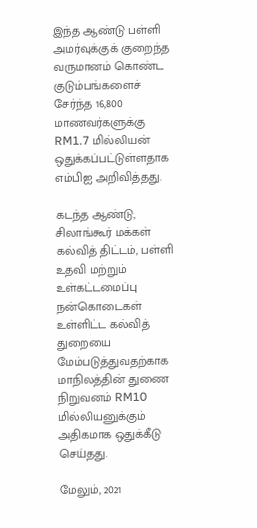இந்த ஆண்டு பள்ளி அமர்வுக்குக் குறைந்த வருமானம் கொண்ட குடும்பங்களைச் சேர்ந்த 16,800 மாணவர்களுக்கு RM1.7 மில்லியன் ஒதுக்கப்பட்டுள்ளதாக எம்பிஐ அறிவித்தது.

கடந்த ஆண்டு, சிலாங்கூர் மக்கள் கல்வித் திட்டம், பள்ளி உதவி மற்றும் உள்கட்டமைப்பு நன்கொடைகள் உள்ளிட்ட கல்வித் துறையை மேம்படுத்துவதற்காக மாநிலத்தின் துணை நிறுவனம் RM10 மில்லியனுக்கும் அதிகமாக ஒதுக்கீடு செய்தது.

மேலும், 2021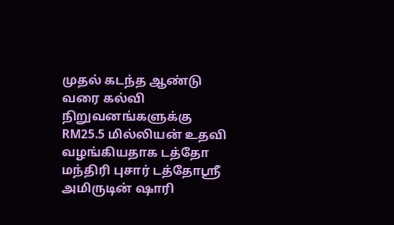முதல் கடந்த ஆண்டு வரை கல்வி நிறுவனங்களுக்கு RM25.5 மில்லியன் உதவி வழங்கியதாக டத்தோ மந்திரி புசார் டத்தோஸ்ரீ அமிருடின் ஷாரி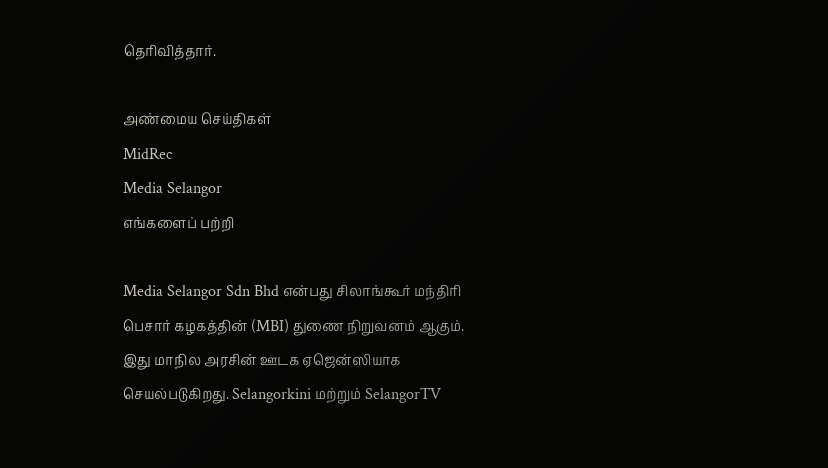தெரிவித்தார்.

அண்மைய செய்திகள்
MidRec
Media Selangor
எங்களைப் பற்றி

Media Selangor Sdn Bhd என்பது சிலாங்கூர் மந்திரி பெசார் கழகத்தின் (MBI) துணை நிறுவனம் ஆகும். இது மாநில அரசின் ஊடக ஏஜென்ஸியாக செயல்படுகிறது. Selangorkini மற்றும் SelangorTV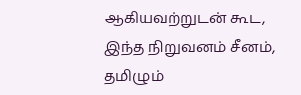ஆகியவற்றுடன் கூட, இந்த நிறுவனம் சீனம், தமிழும்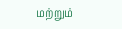மற்றும்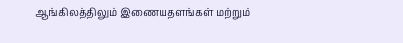ஆங்கிலத்திலும் இணையதளங்கள் மற்றும்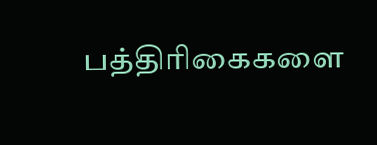பத்திரிகைகளை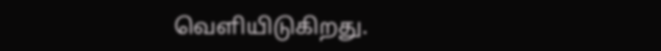வெளியிடுகிறது.